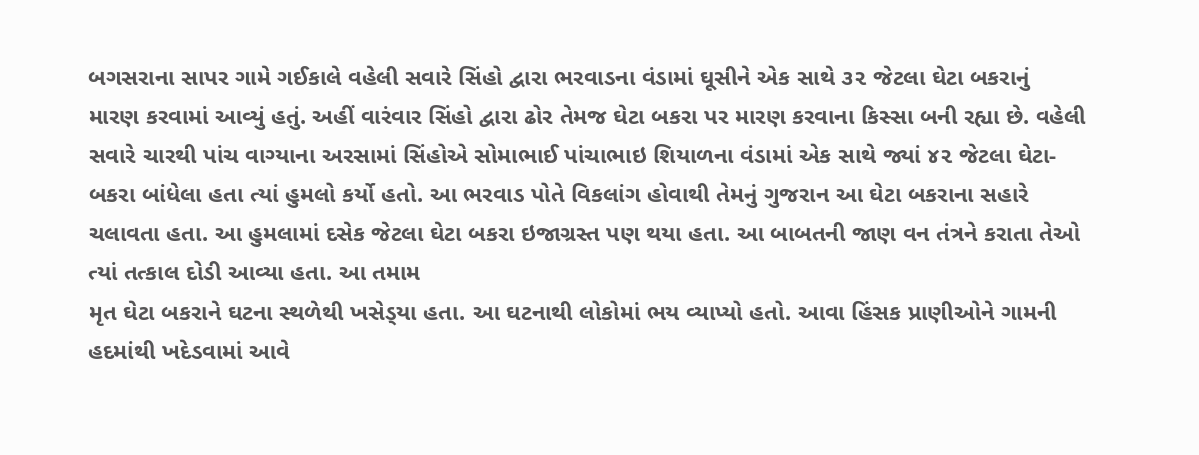બગસરાના સાપર ગામે ગઈકાલે વહેલી સવારે સિંહો દ્વારા ભરવાડના વંડામાં ઘૂસીને એક સાથે ૩૨ જેટલા ઘેટા બકરાનું મારણ કરવામાં આવ્યું હતું. અહીં વારંવાર સિંહો દ્વારા ઢોર તેમજ ઘેટા બકરા પર મારણ કરવાના કિસ્સા બની રહ્યા છે. વહેલી સવારે ચારથી પાંચ વાગ્યાના અરસામાં સિંહોએ સોમાભાઈ પાંચાભાઇ શિયાળના વંડામાં એક સાથે જ્યાં ૪૨ જેટલા ઘેટા-બકરા બાંધેલા હતા ત્યાં હુમલો કર્યો હતો. આ ભરવાડ પોતે વિકલાંગ હોવાથી તેમનું ગુજરાન આ ઘેટા બકરાના સહારે ચલાવતા હતા. આ હુમલામાં દસેક જેટલા ઘેટા બકરા ઇજાગ્રસ્ત પણ થયા હતા. આ બાબતની જાણ વન તંત્રને કરાતા તેઓ ત્યાં તત્કાલ દોડી આવ્યા હતા. આ તમામ
મૃત ઘેટા બકરાને ઘટના સ્થળેથી ખસેડ્‌યા હતા. આ ઘટનાથી લોકોમાં ભય વ્યાપ્યો હતો. આવા હિંસક પ્રાણીઓને ગામની હદમાંથી ખદેડવામાં આવે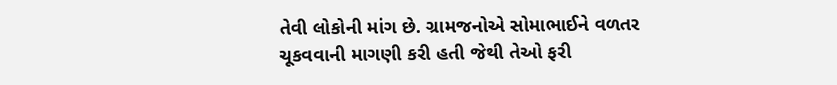તેવી લોકોની માંગ છે. ગ્રામજનોએ સોમાભાઈને વળતર ચૂકવવાની માગણી કરી હતી જેથી તેઓ ફરી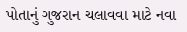પોતાનું ગુજરાન ચલાવવા માટે નવા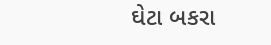ઘેટા બકરા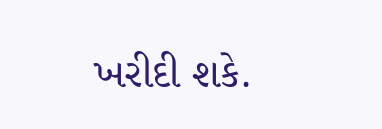ખરીદી શકે.